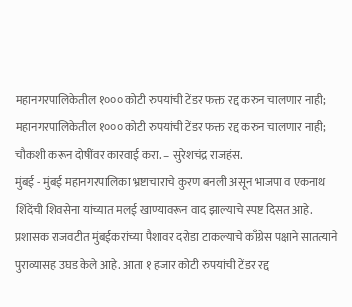महानगरपालिकेतील १००० कोटी रुपयांची टेंडर फक्त रद्द करुन चालणार नाही;
महानगरपालिकेतील १००० कोटी रुपयांची टेंडर फक्त रद्द करुन चालणार नाही; चौकशी करून दोषींवर कारवाई करा. – सुरेशचंद्र राजहंस.
मुंबई - मुंबई महानगरपालिका भ्रष्टाचाराचे कुरण बनली असून भाजपा व एकनाथ शिंदेंची शिवसेना यांच्यात मलई खाण्यावरून वाद झाल्याचे स्पष्ट दिसत आहे. प्रशासक राजवटीत मुंबईकरांच्या पैशावर दरोडा टाकल्याचे काँग्रेस पक्षाने सातत्याने पुराव्यासह उघड केले आहे. आता १ हजार कोटी रुपयांची टेंडर रद्द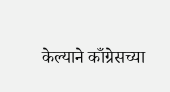केल्याने काँग्रेसच्या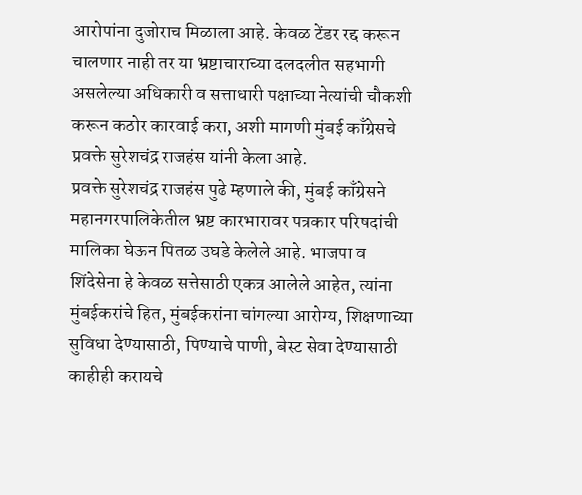आरोपांना दुजोराच मिळाला आहे. केवळ टेंडर रद्द करून चालणार नाही तर या भ्रष्टाचाराच्या दलदलीत सहभागी असलेल्या अधिकारी व सत्ताधारी पक्षाच्या नेत्यांची चौकशी करून कठोर कारवाई करा, अशी मागणी मुंबई काँग्रेसचे प्रवक्ते सुरेशचंद्र राजहंस यांनी केला आहे.
प्रवक्ते सुरेशचंद्र राजहंस पुढे म्हणाले की, मुंबई काँग्रेसने महानगरपालिकेतील भ्रष्ट कारभारावर पत्रकार परिषदांची मालिका घेऊन पितळ उघडे केलेले आहे. भाजपा व शिंदेसेना हे केवळ सत्तेसाठी एकत्र आलेले आहेत, त्यांना मुंबईकरांचे हित, मुंबईकरांना चांगल्या आरोग्य, शिक्षणाच्या सुविधा देण्यासाठी, पिण्याचे पाणी, बेस्ट सेवा देण्यासाठी काहीही करायचे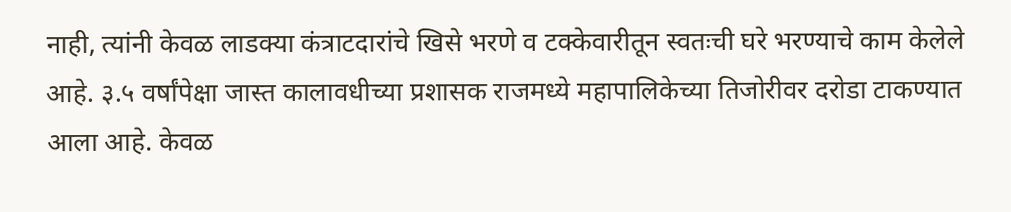नाही, त्यांनी केवळ लाडक्या कंत्राटदारांचे खिसे भरणे व टक्केवारीतून स्वतःची घरे भरण्याचे काम केलेले आहे. ३.५ वर्षांपेक्षा जास्त कालावधीच्या प्रशासक राजमध्ये महापालिकेच्या तिजोरीवर दरोडा टाकण्यात आला आहे. केवळ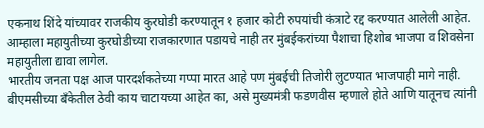एकनाथ शिंदे यांच्यावर राजकीय कुरघोडी करण्यातून १ हजार कोटी रुपयांची कंत्राटे रद्द करण्यात आलेली आहेत. आम्हाला महायुतीच्या कुरघोडीच्या राजकारणात पडायचे नाही तर मुंबईकरांच्या पैशाचा हिशोब भाजपा व शिवसेना महायुतीला द्यावा लागेल.
भारतीय जनता पक्ष आज पारदर्शकतेच्या गप्पा मारत आहे पण मुंबईची तिजोरी लुटण्यात भाजपाही मागे नाही. बीएमसीच्या बँकेतील ठेवी काय चाटायच्या आहेत का, असे मुख्यमंत्री फडणवीस म्हणाले होते आणि यातूनच त्यांनी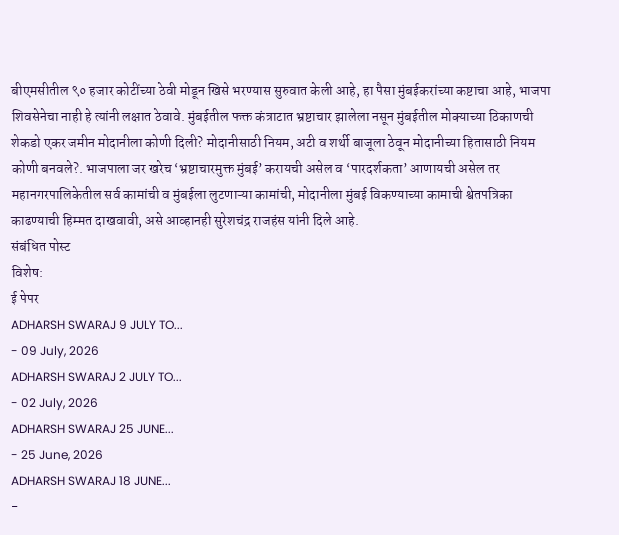बीएमसीतील ९० हजार कोटींच्या ठेवी मोडून खिसे भरण्यास सुरुवात केली आहे, हा पैसा मुंबईकरांच्या कष्टाचा आहे, भाजपा शिवसेनेचा नाही हे त्यांनी लक्षात ठेवावे. मुंबईतील फक्त कंत्राटात भ्रष्टाचार झालेला नसून मुंबईतील मोक्याच्या ठिकाणची शेकडो एकर जमीन मोदानीला कोणी दिली? मोदानीसाठी नियम, अटी व शर्थी बाजूला ठेवून मोदानीच्या हितासाठी नियम कोणी बनवले?. भाजपाला जर खरेच ‘भ्रष्टाचारमुक्त मुंबई’ करायची असेल व ‘पारदर्शकता’ आणायची असेल तर महानगरपालिकेतील सर्व कामांची व मुंबईला लुटणाऱ्या कामांची, मोदानीला मुंबई विकण्याच्या कामाची श्वेतपत्रिका काढण्याची हिम्मत दाखवावी, असे आव्हानही सुरेशचंद्र राजहंस यांनी दिले आहे.
संबंधित पोस्ट
विशेष:
ई पेपर
ADHARSH SWARAJ 9 JULY TO...
- 09 July, 2026
ADHARSH SWARAJ 2 JULY TO...
- 02 July, 2026
ADHARSH SWARAJ 25 JUNE...
- 25 June, 2026
ADHARSH SWARAJ 18 JUNE...
-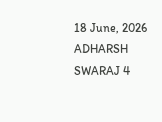18 June, 2026
ADHARSH SWARAJ 4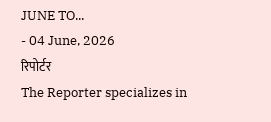JUNE TO...
- 04 June, 2026
रिपोर्टर
The Reporter specializes in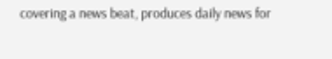covering a news beat, produces daily news for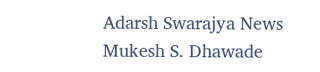Adarsh Swarajya News
Mukesh S. Dhawade